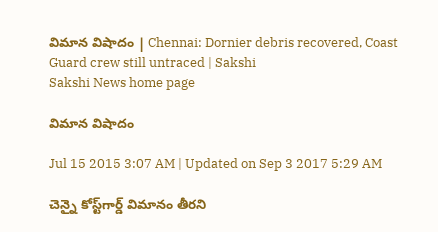విమాన విషాదం | Chennai: Dornier debris recovered, Coast Guard crew still untraced | Sakshi
Sakshi News home page

విమాన విషాదం

Jul 15 2015 3:07 AM | Updated on Sep 3 2017 5:29 AM

చెన్నై కోస్ట్‌గార్డ్ విమానం తీరని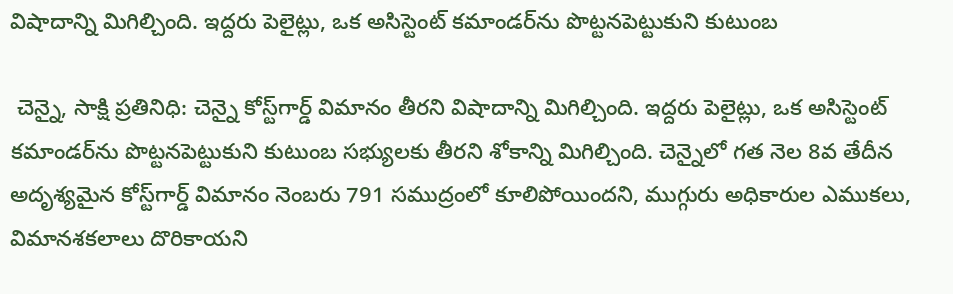విషాదాన్ని మిగిల్చింది. ఇద్దరు పెలైట్లు, ఒక అసిస్టెంట్ కమాండర్‌ను పొట్టనపెట్టుకుని కుటుంబ

 చెన్నై, సాక్షి ప్రతినిధి: చెన్నై కోస్ట్‌గార్డ్ విమానం తీరని విషాదాన్ని మిగిల్చింది. ఇద్దరు పెలైట్లు, ఒక అసిస్టెంట్ కమాండర్‌ను పొట్టనపెట్టుకుని కుటుంబ సభ్యులకు తీరని శోకాన్ని మిగిల్చింది. చెన్నైలో గత నెల 8వ తేదీన అదృశ్యమైన కోస్ట్‌గార్డ్ విమానం నెంబరు 791 సముద్రంలో కూలిపోయిందని, ముగ్గురు అధికారుల ఎముకలు, విమానశకలాలు దొరికాయని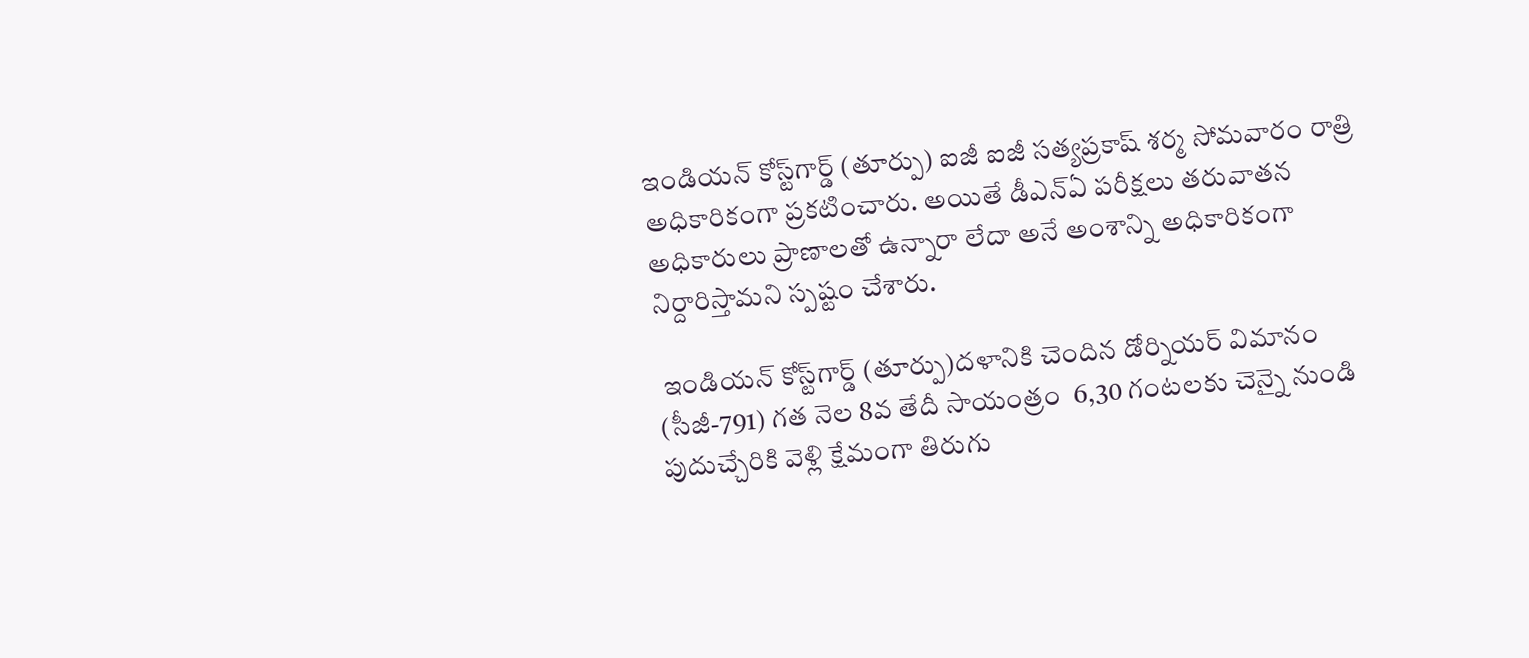ఇండియన్ కోస్ట్‌గార్డ్ (తూర్పు) ఐజీ ఐజీ సత్యప్రకాష్ శర్మ సోమవారం రాత్రి అధికారికంగా ప్రకటించారు. అయితే డీఎన్‌ఏ పరీక్షలు తరువాతన అధికారులు ప్రాణాలతో ఉన్నారా లేదా అనే అంశాన్ని అధికారికంగా నిర్దారిస్తామని స్పష్టం చేశారు.

 ఇండియన్ కోస్ట్‌గార్డ్ (తూర్పు)దళానికి చెందిన డోర్నియర్ విమానం (సీజీ-791) గత నెల 8వ తేదీ సాయంత్రం  6,30 గంటలకు చెన్నై నుండి పుదుచ్చేరికి వెళ్లి క్షేమంగా తిరుగు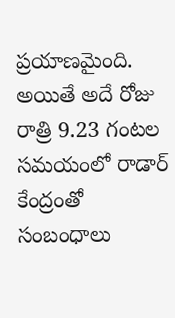ప్రయాణమైంది. అయితే అదే రోజు రాత్రి 9.23 గంటల సమయంలో రాడార్ కేంద్రంతో సంబంధాలు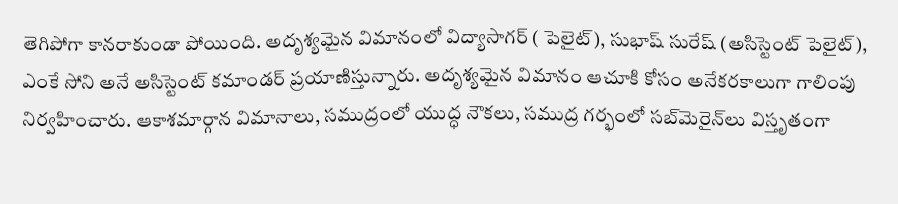తెగిపోగా కానరాకుండా పోయింది. అదృశ్యమైన విమానంలో విద్యాసాగర్ ( పెలైట్), సుభాష్ సురేష్ (అసిస్టెంట్ పెలైట్), ఎంకే సోని అనే అసిస్టెంట్ కమాండర్ ప్రయాణిస్తున్నారు. అదృశ్యమైన విమానం ఆచూకి కోసం అనేకరకాలుగా గాలింపు నిర్వహించారు. ఆకాశమార్గాన విమానాలు, సముద్రంలో యుద్ధ నౌకలు, సముద్ర గర్భంలో సబ్‌మెరైన్‌లు విస్తృతంగా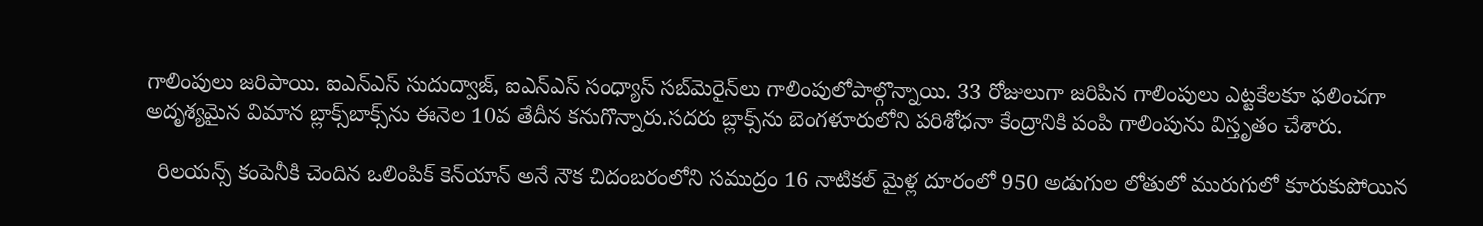గాలింపులు జరిపాయి. ఐఎన్‌ఎస్ సుదుద్వాజ్, ఐఎన్‌ఎస్ సంధ్యాస్ సబ్‌మెరైన్‌లు గాలింపులోపాల్గొన్నాయి. 33 రోజులుగా జరిపిన గాలింపులు ఎట్టకేలకూ ఫలించగా అదృశ్యమైన విమాన బ్లాక్స్‌బాక్స్‌ను ఈనెల 10వ తేదీన కనుగొన్నారు.సదరు బ్లాక్స్‌ను బెంగళూరులోని పరిశోధనా కేంద్రానికి పంపి గాలింపును విస్తృతం చేశారు.

  రిలయన్స్ కంపెనీకి చెందిన ఒలింపిక్ కెన్‌యాన్ అనే నౌక చిదంబరంలోని సముద్రం 16 నాటికల్ మైళ్ల దూరంలో 950 అడుగుల లోతులో మురుగులో కూరుకుపోయిన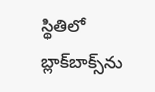స్థితిలో బ్లాక్‌బాక్స్‌ను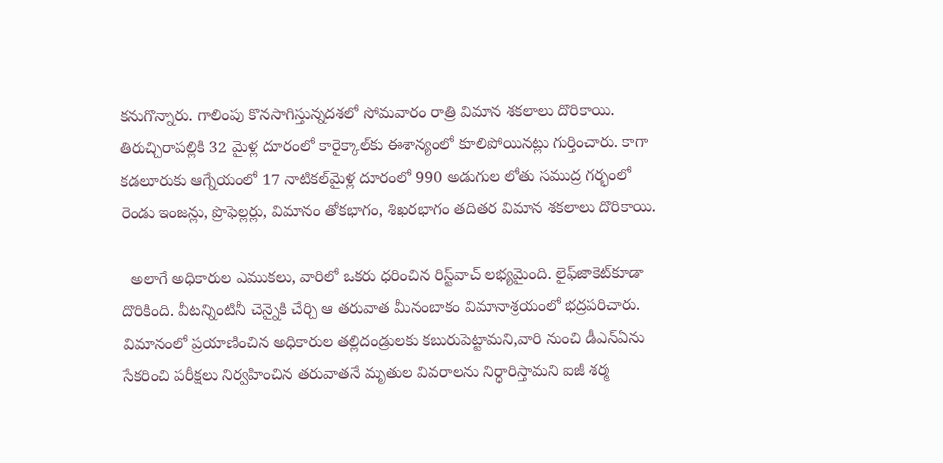కనుగొన్నారు. గాలింపు కొనసాగిస్తున్నదశలో సోమవారం రాత్రి విమాన శకలాలు దొరికాయి. తిరుచ్చిరాపల్లికి 32 మైళ్ల దూరంలో కారైక్కాల్‌కు ఈశాన్యంలో కూలిపోయినట్లు గుర్తించారు. కాగా కడలూరుకు ఆగ్నేయంలో 17 నాటికల్‌మైళ్ల దూరంలో 990 అడుగుల లోతు సముద్ర గర్భంలో రెండు ఇంజన్లు, ప్రొఫెల్లర్లు, విమానం తోకభాగం, శిఖరభాగం తదితర విమాన శకలాలు దొరికాయి.

  అలాగే అధికారుల ఎముకలు, వారిలో ఒకరు ధరించిన రిస్ట్‌వాచ్ లభ్యమైంది. లైఫ్‌జాకెట్‌కూడా దొరికింది. వీటన్నింటినీ చెన్నైకి చేర్చి ఆ తరువాత మీనంబాకం విమానాశ్రయంలో భద్రపరిచారు. విమానంలో ప్రయాణించిన అధికారుల తల్లిదండ్రులకు కబురుపెట్టామని,వారి నుంచి డీఎన్‌ఏను సేకరించి పరీక్షలు నిర్వహించిన తరువాతనే మృతుల వివరాలను నిర్ధారిస్తామని ఐజీ శర్మ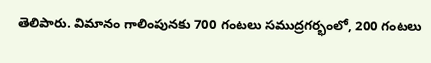తెలిపారు. విమానం గాలింపునకు 700 గంటలు సముద్రగర్భంలో, 200 గంటలు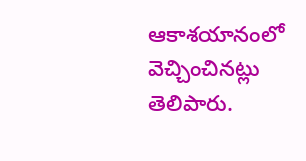ఆకాశయానంలో వెచ్చించినట్లు తెలిపారు.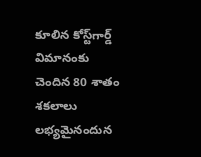కూలిన కోస్ట్‌గార్డ్ విమానంకు చెందిన 80 శాతం శకలాలు లభ్యమైనందున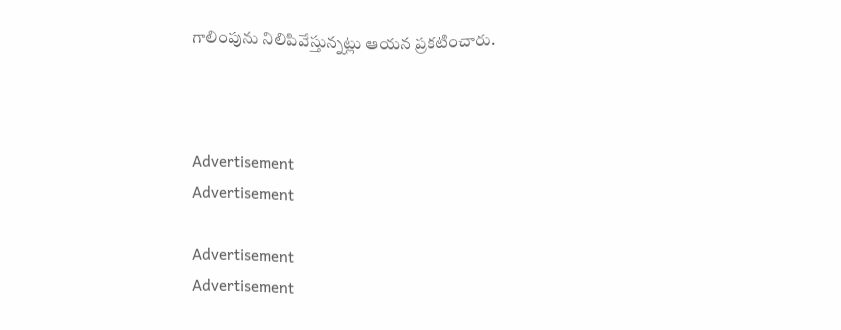గాలింపును నిలిపివేస్తున్నట్లు ఆయన ప్రకటించారు.



Advertisement
Advertisement

Advertisement
Advertisement